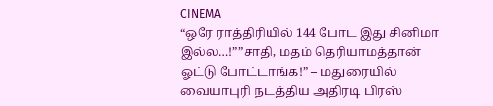CINEMA
“ஒரே ராத்திரியில் 144 போட இது சினிமா இல்ல…!””சாதி, மதம் தெரியாமத்தான் ஓட்டு போட்டாங்க!” – மதுரையில் வையாபுரி நடத்திய அதிரடி பிரஸ்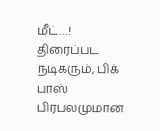மீட்…!
திரைப்பட நடிகரும், பிக் பாஸ் பிரபலமுமான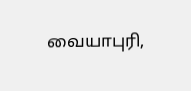வையாபுரி,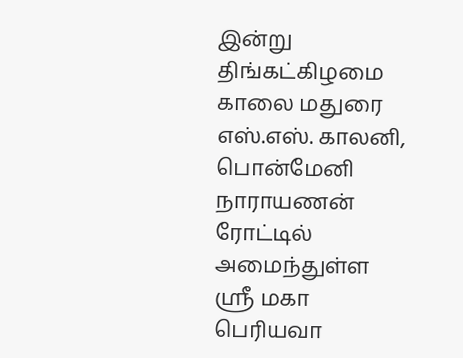இன்று திங்கட்கிழமை காலை மதுரை எஸ்.எஸ். காலனி, பொன்மேனி நாராயணன் ரோட்டில் அமைந்துள்ள ஸ்ரீ மகா பெரியவா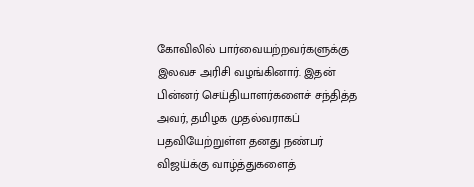கோவிலில் பார்வையற்றவர்களுக்கு இலவச அரிசி வழங்கினார். இதன் பின்னர் செய்தியாளர்களைச் சந்தித்த அவர், தமிழக முதல்வராகப் பதவியேற்றுள்ள தனது நண்பர் விஜய்க்கு வாழ்த்துகளைத்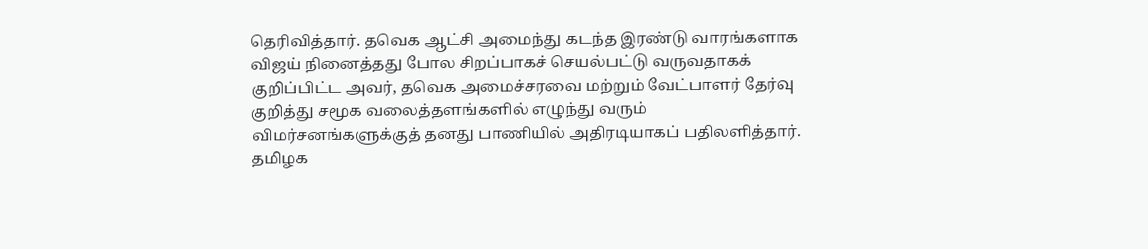தெரிவித்தார். தவெக ஆட்சி அமைந்து கடந்த இரண்டு வாரங்களாக விஜய் நினைத்தது போல சிறப்பாகச் செயல்பட்டு வருவதாகக் குறிப்பிட்ட அவர், தவெக அமைச்சரவை மற்றும் வேட்பாளர் தேர்வு குறித்து சமூக வலைத்தளங்களில் எழுந்து வரும் விமர்சனங்களுக்குத் தனது பாணியில் அதிரடியாகப் பதிலளித்தார்.
தமிழக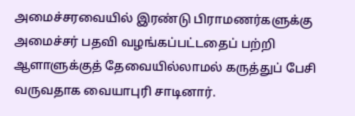அமைச்சரவையில் இரண்டு பிராமணர்களுக்கு அமைச்சர் பதவி வழங்கப்பட்டதைப் பற்றி ஆளாளுக்குத் தேவையில்லாமல் கருத்துப் பேசி வருவதாக வையாபுரி சாடினார்.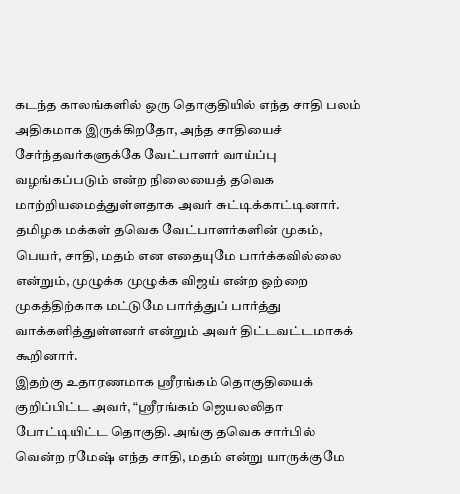கடந்த காலங்களில் ஒரு தொகுதியில் எந்த சாதி பலம் அதிகமாக இருக்கிறதோ, அந்த சாதியைச் சேர்ந்தவர்களுக்கே வேட்பாளர் வாய்ப்பு வழங்கப்படும் என்ற நிலையைத் தவெக மாற்றியமைத்துள்ளதாக அவர் சுட்டிக்காட்டினார். தமிழக மக்கள் தவெக வேட்பாளர்களின் முகம், பெயர், சாதி, மதம் என எதையுமே பார்க்கவில்லை என்றும், முழுக்க முழுக்க விஜய் என்ற ஒற்றை முகத்திற்காக மட்டுமே பார்த்துப் பார்த்து வாக்களித்துள்ளனர் என்றும் அவர் திட்டவட்டமாகக் கூறினார்.
இதற்கு உதாரணமாக ஸ்ரீரங்கம் தொகுதியைக் குறிப்பிட்ட அவர், “ஸ்ரீரங்கம் ஜெயலலிதா போட்டியிட்ட தொகுதி. அங்கு தவெக சார்பில் வென்ற ரமேஷ் எந்த சாதி, மதம் என்று யாருக்குமே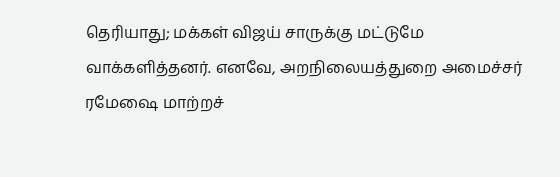தெரியாது; மக்கள் விஜய் சாருக்கு மட்டுமே வாக்களித்தனர். எனவே, அறநிலையத்துறை அமைச்சர் ரமேஷை மாற்றச்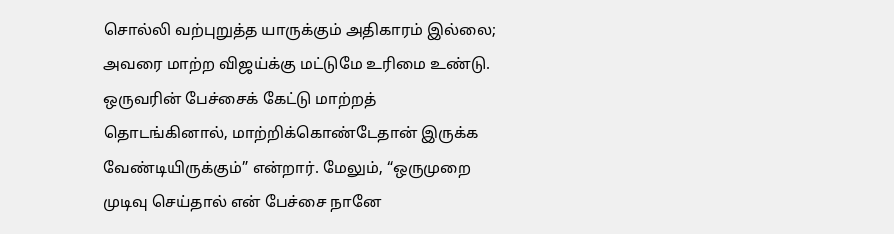சொல்லி வற்புறுத்த யாருக்கும் அதிகாரம் இல்லை; அவரை மாற்ற விஜய்க்கு மட்டுமே உரிமை உண்டு. ஒருவரின் பேச்சைக் கேட்டு மாற்றத் தொடங்கினால், மாற்றிக்கொண்டேதான் இருக்க வேண்டியிருக்கும்” என்றார். மேலும், “ஒருமுறை முடிவு செய்தால் என் பேச்சை நானே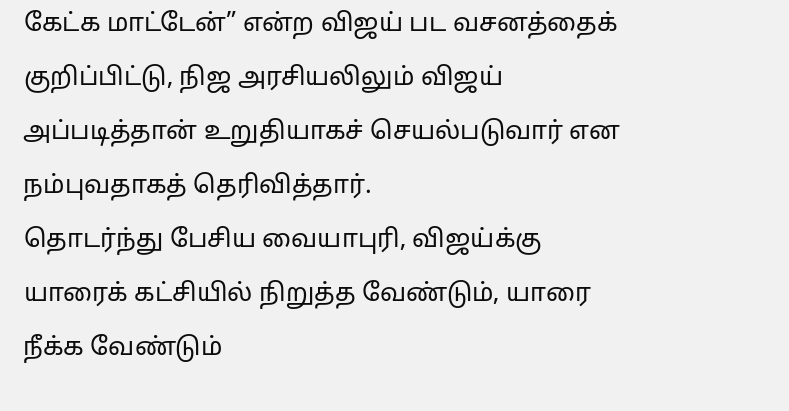கேட்க மாட்டேன்” என்ற விஜய் பட வசனத்தைக் குறிப்பிட்டு, நிஜ அரசியலிலும் விஜய் அப்படித்தான் உறுதியாகச் செயல்படுவார் என நம்புவதாகத் தெரிவித்தார்.
தொடர்ந்து பேசிய வையாபுரி, விஜய்க்கு யாரைக் கட்சியில் நிறுத்த வேண்டும், யாரை நீக்க வேண்டும்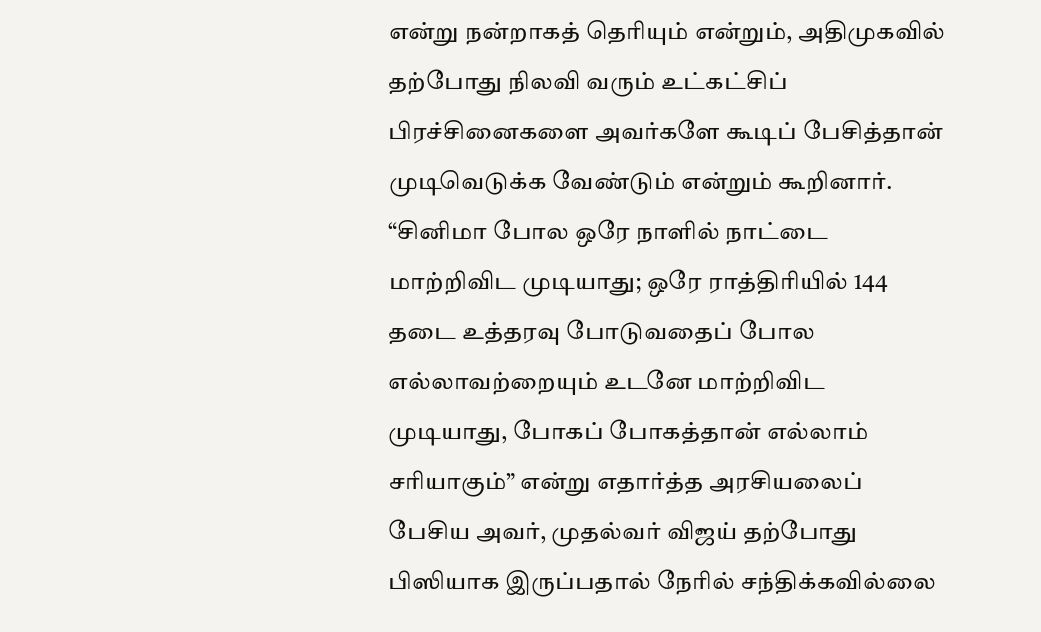என்று நன்றாகத் தெரியும் என்றும், அதிமுகவில் தற்போது நிலவி வரும் உட்கட்சிப் பிரச்சினைகளை அவர்களே கூடிப் பேசித்தான் முடிவெடுக்க வேண்டும் என்றும் கூறினார். “சினிமா போல ஒரே நாளில் நாட்டை மாற்றிவிட முடியாது; ஒரே ராத்திரியில் 144 தடை உத்தரவு போடுவதைப் போல எல்லாவற்றையும் உடனே மாற்றிவிட முடியாது, போகப் போகத்தான் எல்லாம் சரியாகும்” என்று எதார்த்த அரசியலைப் பேசிய அவர், முதல்வர் விஜய் தற்போது பிஸியாக இருப்பதால் நேரில் சந்திக்கவில்லை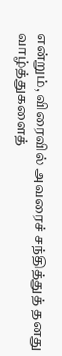என்றும், விரைவில் அவரைச் சந்தித்துத் தனது வாழ்த்துகளைத்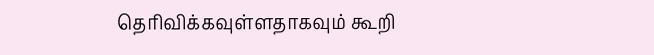தெரிவிக்கவுள்ளதாகவும் கூறி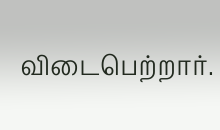விடைபெற்றார்.